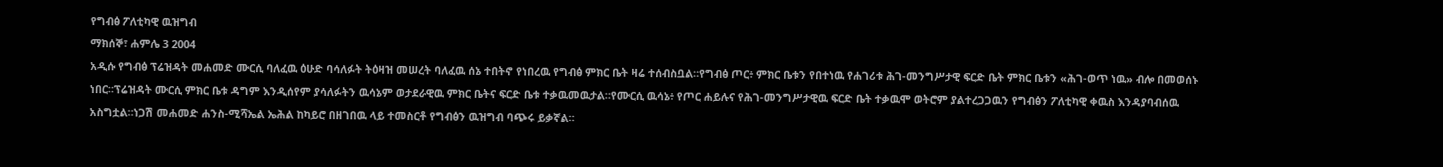የግብፅ ፖለቲካዊ ዉዝግብ
ማክሰኞ፣ ሐምሌ 3 2004
አዲሱ የግብፅ ፕሬዝዳት መሐመድ ሙርሲ ባለፈዉ ዕሁድ ባሳለፉት ትዕዛዝ መሠረት ባለፈዉ ሰኔ ተበትኖ የነበረዉ የግብፅ ምክር ቤት ዛሬ ተሰብስቧል።የግብፅ ጦር፥ ምክር ቤቱን የበተነዉ የሐገሪቱ ሕገ-መንግሥታዊ ፍርድ ቤት ምክር ቤቱን «ሕገ-ወጥ ነዉ» ብሎ በመወሰኑ ነበር።ፕሬዝዳት ሙርሲ ምክር ቤቱ ዳግም እንዲሰየም ያሳለፉትን ዉሳኔም ወታደራዊዉ ምክር ቤትና ፍርድ ቤቱ ተቃዉመዉታል።የሙርሲ ዉሳኔ፥ የጦር ሐይሉና የሕገ-መንግሥታዊዉ ፍርድ ቤት ተቃዉሞ ወትሮም ያልተረጋጋዉን የግብፅን ፖለቲካዊ ቀዉስ እንዳያባብሰዉ አስግቷል።ነጋሽ መሐመድ ሐንስ-ሚሻኤል ኤሕል ከካይሮ በዘገበዉ ላይ ተመስርቶ የግብፅን ዉዝግብ ባጭሩ ይቃኛል።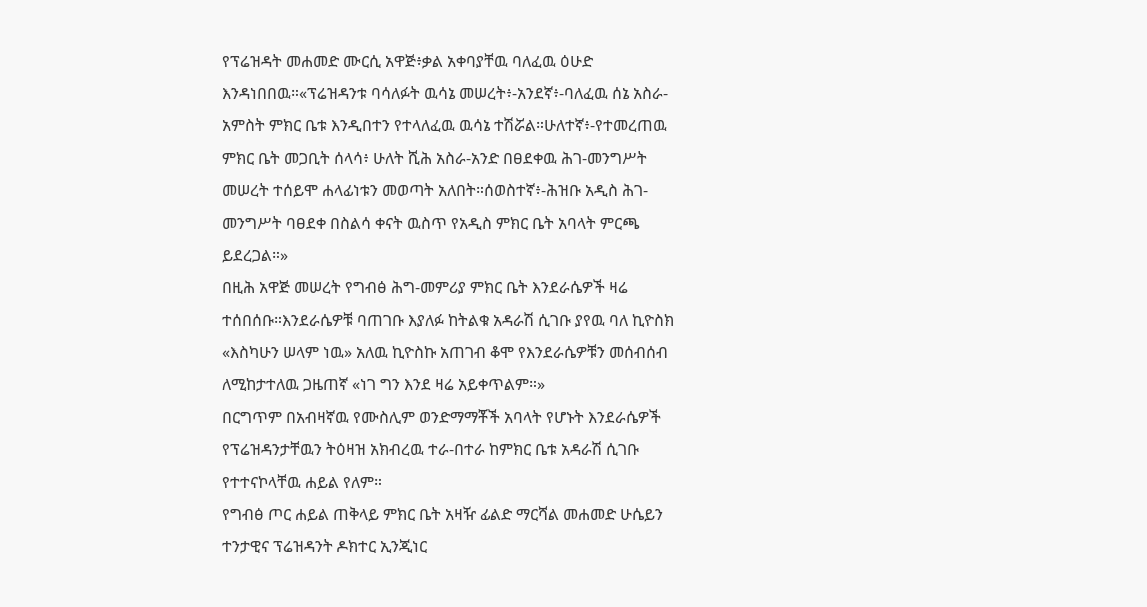የፕሬዝዳት መሐመድ ሙርሲ አዋጅ፥ቃል አቀባያቸዉ ባለፈዉ ዕሁድ እንዳነበበዉ።«ፕሬዝዳንቱ ባሳለፉት ዉሳኔ መሠረት፥-አንደኛ፥-ባለፈዉ ሰኔ አስራ-አምስት ምክር ቤቱ እንዲበተን የተላለፈዉ ዉሳኔ ተሽሯል።ሁለተኛ፥-የተመረጠዉ ምክር ቤት መጋቢት ሰላሳ፥ ሁለት ሺሕ አስራ-አንድ በፀደቀዉ ሕገ-መንግሥት መሠረት ተሰይሞ ሐላፊነቱን መወጣት አለበት።ሰወስተኛ፥-ሕዝቡ አዲስ ሕገ-መንግሥት ባፀደቀ በስልሳ ቀናት ዉስጥ የአዲስ ምክር ቤት አባላት ምርጫ ይደረጋል።»
በዚሕ አዋጅ መሠረት የግብፅ ሕግ-መምሪያ ምክር ቤት እንደራሴዎች ዛሬ ተሰበሰቡ።እንደራሴዎቹ ባጠገቡ እያለፉ ከትልቁ አዳራሽ ሲገቡ ያየዉ ባለ ኪዮስክ «እስካሁን ሠላም ነዉ» አለዉ ኪዮስኩ አጠገብ ቆሞ የእንደራሴዎቹን መሰብሰብ ለሚከታተለዉ ጋዜጠኛ «ነገ ግን እንደ ዛሬ አይቀጥልም።»
በርግጥም በአብዛኛዉ የሙስሊም ወንድማማቾች አባላት የሆኑት እንደራሴዎች የፕሬዝዳንታቸዉን ትዕዛዝ አክብረዉ ተራ-በተራ ከምክር ቤቱ አዳራሽ ሲገቡ የተተናኮላቸዉ ሐይል የለም።
የግብፅ ጦር ሐይል ጠቅላይ ምክር ቤት አዛዥ ፊልድ ማርሻል መሐመድ ሁሴይን ተንታዊና ፕሬዝዳንት ዶክተር ኢንጂነር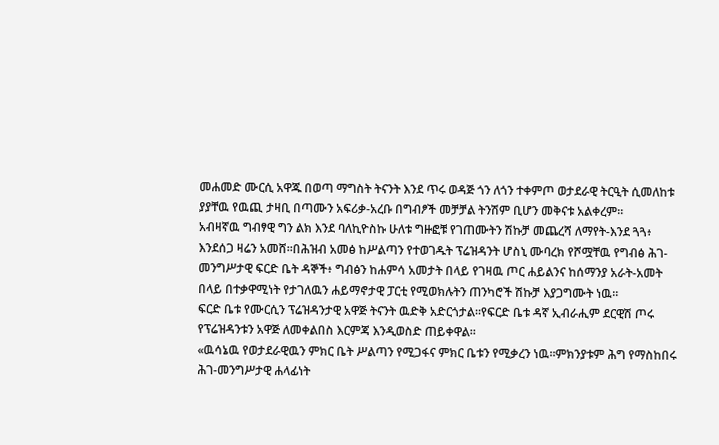መሐመድ ሙርሲ አዋጁ በወጣ ማግስት ትናንት እንደ ጥሩ ወዳጅ ጎን ለጎን ተቀምጦ ወታደራዊ ትርዒት ሲመለከቱ ያያቸዉ የዉጪ ታዛቢ በጣሙን አፍሪቃ-አረቡ በግብፆች መቻቻል ትንሽም ቢሆን መቅናቱ አልቀረም።
አብዛኛዉ ግብፃዊ ግን ልክ እንደ ባለኪዮስኩ ሁለቱ ግዙፎቹ የገጠሙትን ሽኩቻ መጨረሻ ለማየት-እንደ ጓጓ፥ እንደሰጋ ዛሬን አመሸ።በሕዝብ አመፅ ከሥልጣን የተወገዱት ፕሬዝዳንት ሆስኒ ሙባረክ የሾሟቸዉ የግብፅ ሕገ-መንግሥታዊ ፍርድ ቤት ዳኞች፥ ግብፅን ከሐምሳ አመታት በላይ የገዛዉ ጦር ሐይልንና ከሰማንያ አራት-አመት በላይ በተቃዋሚነት የታገለዉን ሐይማኖታዊ ፓርቲ የሚወክሉትን ጠንካሮች ሽኩቻ እያጋግሙት ነዉ።
ፍርድ ቤቱ የሙርሲን ፕሬዝዳንታዊ አዋጅ ትናንት ዉድቅ አድርጎታል።የፍርድ ቤቱ ዳኛ ኢብራሒም ደርዊሽ ጦሩ የፕሬዝዳንቱን አዋጅ ለመቀልበስ እርምጃ እንዲወስድ ጠይቀዋል።
«ዉሳኔዉ የወታደራዊዉን ምክር ቤት ሥልጣን የሚጋፋና ምክር ቤቱን የሚቃረን ነዉ።ምክንያቱም ሕግ የማስከበሩ ሕገ-መንግሥታዊ ሐላፊነት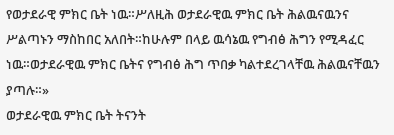የወታደራዊ ምክር ቤት ነዉ።ሥለዚሕ ወታደራዊዉ ምክር ቤት ሕልዉናዉንና ሥልጣኑን ማስከበር አለበት።ከሁሉም በላይ ዉሳኔዉ የግብፅ ሕግን የሚዳፈር ነዉ።ወታደራዊዉ ምክር ቤትና የግብፅ ሕግ ጥበቃ ካልተደረገላቸዉ ሕልዉናቸዉን ያጣሉ።»
ወታደራዊዉ ምክር ቤት ትናንት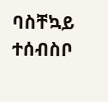ባስቸኳይ ተሰብስቦ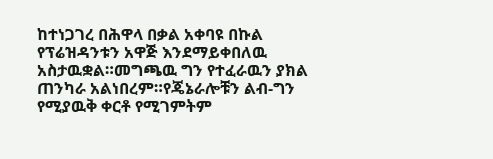ከተነጋገረ በሕዋላ በቃል አቀባዩ በኩል የፕሬዝዳንቱን አዋጅ እንደማይቀበለዉ አስታዉቋል።መግጫዉ ግን የተፈራዉን ያክል ጠንካራ አልነበረም።የጄኔራሎቹን ልብ-ግን የሚያዉቅ ቀርቶ የሚገምትም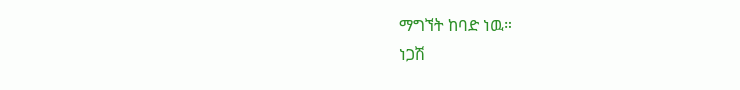ማግኘት ከባድ ነዉ።
ነጋሽ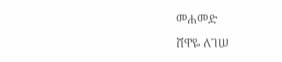መሐመድ
ሸዋዬ ለገሠ